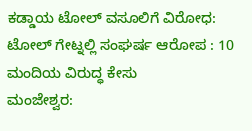ಕಡ್ಡಾಯ ಟೋಲ್ ವಸೂಲಿಗೆ ವಿರೋಧ: ಟೋಲ್ ಗೇಟ್ನಲ್ಲಿ ಸಂಘರ್ಷ ಆರೋಪ : 10 ಮಂದಿಯ ವಿರುದ್ಧ ಕೇಸು
ಮಂಜೇಶ್ವರ: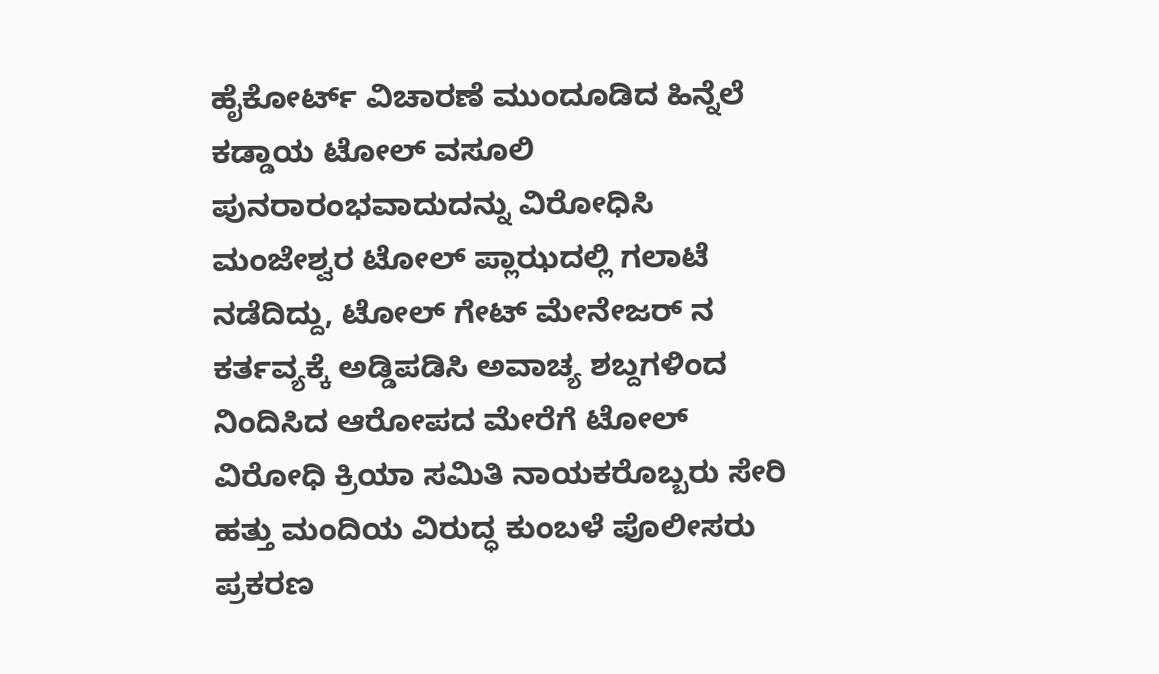ಹೈಕೋರ್ಟ್ ವಿಚಾರಣೆ ಮುಂದೂಡಿದ ಹಿನ್ನೆಲೆ ಕಡ್ಡಾಯ ಟೋಲ್ ವಸೂಲಿ ಪುನರಾರಂಭವಾದುದನ್ನು ವಿರೋಧಿಸಿ ಮಂಜೇಶ್ವರ ಟೋಲ್ ಪ್ಲಾಝದಲ್ಲಿ ಗಲಾಟೆ ನಡೆದಿದ್ದು, ಟೋಲ್ ಗೇಟ್ ಮೇನೇಜರ್ ನ ಕರ್ತವ್ಯಕ್ಕೆ ಅಡ್ಡಿಪಡಿಸಿ ಅವಾಚ್ಯ ಶಬ್ದಗಳಿಂದ ನಿಂದಿಸಿದ ಆರೋಪದ ಮೇರೆಗೆ ಟೋಲ್ ವಿರೋಧಿ ಕ್ರಿಯಾ ಸಮಿತಿ ನಾಯಕರೊಬ್ಬರು ಸೇರಿ ಹತ್ತು ಮಂದಿಯ ವಿರುದ್ಧ ಕುಂಬಳೆ ಪೊಲೀಸರು ಪ್ರಕರಣ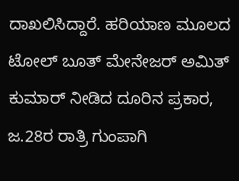ದಾಖಲಿಸಿದ್ದಾರೆ. ಹರಿಯಾಣ ಮೂಲದ ಟೋಲ್ ಬೂತ್ ಮೇನೇಜರ್ ಅಮಿತ್ ಕುಮಾರ್ ನೀಡಿದ ದೂರಿನ ಪ್ರಕಾರ, ಜ.28ರ ರಾತ್ರಿ ಗುಂಪಾಗಿ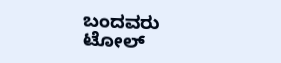ಬಂದವರು ಟೋಲ್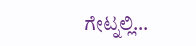ಗೇಟ್ನಲ್ಲಿ…